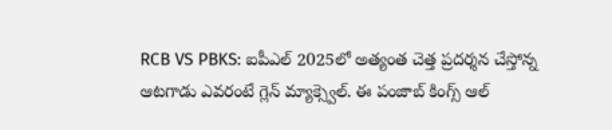RCB VS PBKS: ఐపీఎల్ 2025లో అత్యంత చెత్త ప్రదర్శన చేస్తోన్న ఆటగాడు ఎవరంటే గ్లెన్ మ్యాక్స్వెల్. ఈ పంజాబ్ కింగ్స్ ఆల్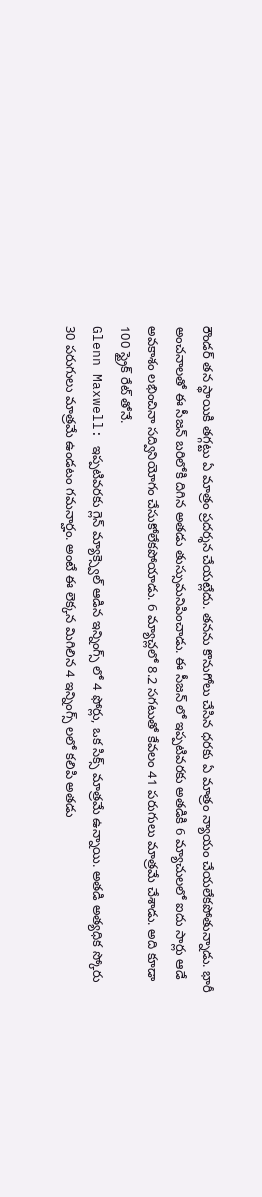రౌండర్ తన స్థాయికి తగ్గట్టు ఏ మాత్రం ప్రదర్శన చేయట్లేదు. తనను కొనుగోలు చేసిన ధరకు ఏ మాత్రం న్యాయం చేయలేకపోతున్నాడు. భారీ అంచనాలతో ఈ సీజన్ బరిలోకి దిగిన అతడు తుస్సుమనిపించాడు. ఈ సీజన్ లో ఇప్పటివరకు అతడికి 6 మ్యాచులలో ఐదు సార్లు ఆడే అవకాశం లభించినా సద్వినియోగం చేసుకోలేకపోయాడు. 6 మ్యాచ్లలో 8.2 సగటుతో కేవలం 41 పరుగులు మాత్రమే చేశాడు. అది కూడా 100 స్ట్రైక్ రేట్ తోనే.
Glenn Maxwell: ఇప్పటివరకు గ్లెన్ మ్యాక్స్వెల్ ఆడిన ఇన్నింగ్స్ లో 4 ఫోర్లు, ఒక సిక్స్ మాత్రమే ఉన్నాయి. అతడి అత్యధిక స్కోరు 30 పరుగులు మాత్రమే ఉండటం గమనార్హం. అంటే ఈ లెక్కన మిగిలిన 4 ఇన్నింగ్స్ లలో కలిపి అతడు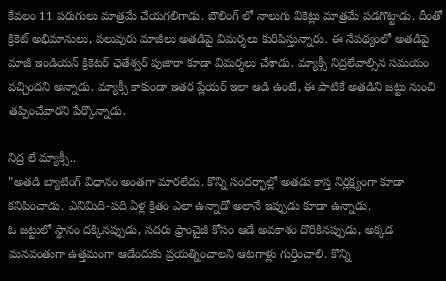కేవలం 11 పరుగులు మాత్రమే చేయగలిగాడు. బౌలింగ్ లో నాలుగు వికెట్లు మాత్రమే పడగొట్టాడు. దీంతో క్రికెట్ అభిమానులు, పలువురు మాజీలు అతడిపై విమర్శలు కురిపిస్తున్నారు. ఈ నేపథ్యంలో అతడిపై మాజీ ఇండియన్ క్రికెటర్ ఛెతేశ్వర్ పుజారా కూడా విమర్శలు చేశాడు. మ్యాక్సీ నిద్రలేవాల్సిన సమయం వచ్చిందని అన్నాడు. మ్యాక్సీ కాకుండా ఇతర ప్లేయర్ ఇలా ఆడి ఉంటే, ఈ పాటికే అతడిని జట్టు నుంచి తప్పించేవారని పేర్కొన్నాడు.

నిద్ర లే మ్యాక్సీ..
"అతడి బ్యాటింగ్ విధానం అంతగా మారలేదు. కొన్ని సందర్భాల్లో అతడు కాస్త నిర్లక్ష్యంగా కూడా కనిపించాడు. ఎనిమిది-పది ఏళ్ల క్రితం ఎలా ఉన్నాడో అలానే ఇప్పుడు కూడా ఉన్నాడు.
ఓ జట్టులో స్థానం దక్కినప్పుడు, సదరు ఫ్రాంచైజీ కోసం ఆడే అవకాశం దొరికినప్పుడు, అక్కడ మనవంతుగా ఉత్తమంగా ఆడేందుకు ప్రయత్నించాలని ఆటగాళ్లు గుర్తించాలి. కొన్ని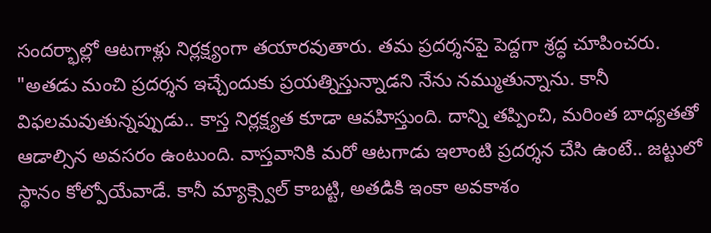సందర్భాల్లో ఆటగాళ్లు నిర్లక్ష్యంగా తయారవుతారు. తమ ప్రదర్శనపై పెద్దగా శ్రద్ధ చూపించరు.
"అతడు మంచి ప్రదర్శన ఇచ్చేందుకు ప్రయత్నిస్తున్నాడని నేను నమ్ముతున్నాను. కానీ విఫలమవుతున్నప్పుడు.. కాస్త నిర్లక్ష్యత కూడా ఆవహిస్తుంది. దాన్ని తప్పించి, మరింత బాధ్యతతో ఆడాల్సిన అవసరం ఉంటుంది. వాస్తవానికి మరో ఆటగాడు ఇలాంటి ప్రదర్శన చేసి ఉంటే.. జట్టులో స్థానం కోల్పోయేవాడే. కానీ మ్యాక్స్వెల్ కాబట్టి, అతడికి ఇంకా అవకాశం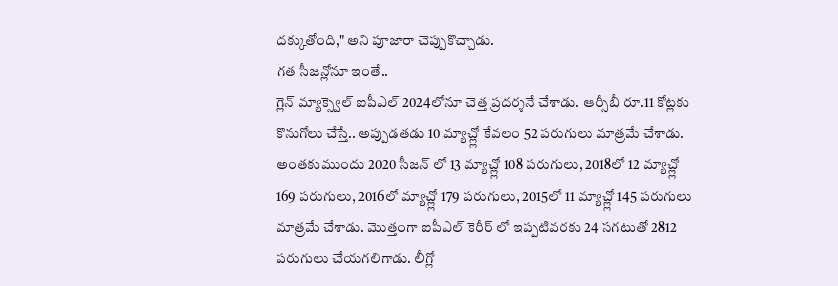దక్కుతోంది," అని పూజారా చెప్పుకొచ్చాడు.
గత సీజన్లోనూ ఇంతే..
గ్లెన్ మ్యాక్స్వెల్ ఐపీఎల్ 2024లోనూ చెత్త ప్రదర్శనే చేశాడు. ఆర్సీబీ రూ.11 కోట్లకు కొనుగోలు చేస్తే.. అప్పుడతడు 10 మ్యాచ్ల్లో కేవలం 52 పరుగులు మాత్రమే చేశాడు. అంతకుముందు 2020 సీజన్ లో 13 మ్యాచ్ల్లో 108 పరుగులు, 2018లో 12 మ్యాచ్ల్లో 169 పరుగులు, 2016లో మ్యాచ్ల్లో 179 పరుగులు, 2015లో 11 మ్యాచ్ల్లో 145 పరుగులు మాత్రమే చేశాడు. మొత్తంగా ఐపీఎల్ కెరీర్ లో ఇప్పటివరకు 24 సగటుతో 2812 పరుగులు చేయగలిగాడు. లీగ్లో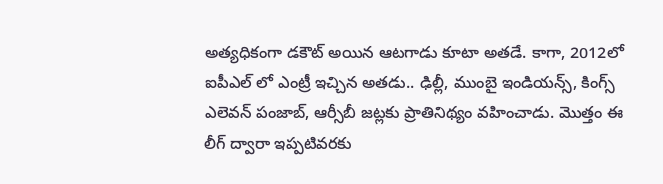అత్యధికంగా డకౌట్ అయిన ఆటగాడు కూటా అతడే. కాగా, 2012లో ఐపీఎల్ లో ఎంట్రీ ఇచ్చిన అతడు.. ఢిల్లీ, ముంబై ఇండియన్స్, కింగ్స్ ఎలెవన్ పంజాబ్, ఆర్సీబీ జట్లకు ప్రాతినిథ్యం వహించాడు. మొత్తం ఈ లీగ్ ద్వారా ఇప్పటివరకు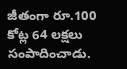జీతంగా రూ.100 కోట్ల 64 లక్షలు సంపాదించాడు.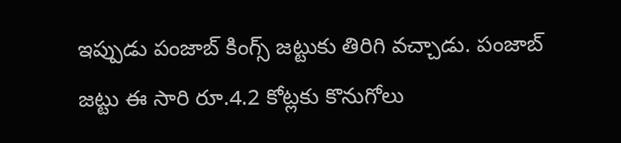ఇప్పుడు పంజాబ్ కింగ్స్ జట్టుకు తిరిగి వచ్చాడు. పంజాబ్ జట్టు ఈ సారి రూ.4.2 కోట్లకు కొనుగోలు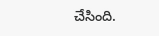చేసింది.